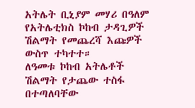አትሌት ቢኒያም መሃሪ በዓለም የአትሌቲክስ ኮከብ ታዳጊዎች ሽልማት የመጨረሻ እጩዎች ውስጥ ተካተተ።
ለዓመቱ ኮከብ አትሌቶች ሽልማት የታጨው ተስፋ በተጣለባቸው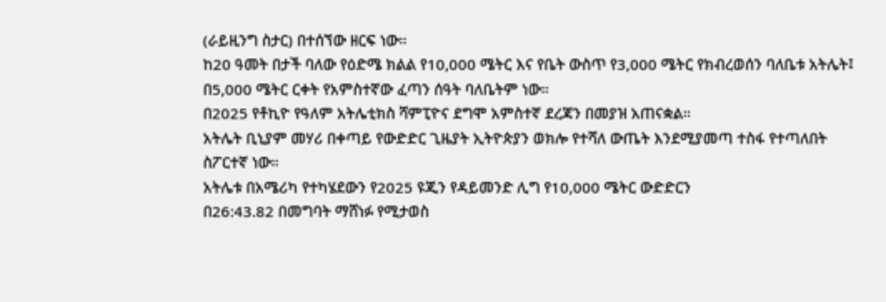(ራይዚንግ ስታር) በተሰኘው ዘርፍ ነው።
ከ20 ዓመት በታች ባለው የዕድሜ ክልል የ10,000 ሜትር እና የቤት ውስጥ የ3,000 ሜትር የክብረወሰን ባለቤቱ አትሌት፤ በ5,000 ሜትር ርቀት የአምስተኛው ፈጣን ሰዓት ባለቤትም ነው።
በ2025 የቶኪዮ የዓለም አትሌቲክስ ሻምፒዮና ደግሞ አምስተኛ ደረጃን በመያዝ አጠናቋል።
አትሌት ቢኒያም መሃሪ በቀጣይ የውድድር ጊዜያት ኢትዮጵያን ወክሎ የተሻለ ውጤት እንደሚያመጣ ተስፋ የተጣለበት ስፖርተኛ ነው።
አትሌቱ በአሜሪካ የተካሄደውን የ2025 ዩጂን የዳይመንድ ሊግ የ10,000 ሜትር ውድድርን
በ26:43.82 በመግባት ማሸነፉ የሚታወስ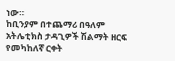ነው።
ከቢንያም በተጨማሪ በዓለም አትሌቲክስ ታዳጊዎች ሽልማት ዘርፍ የመካከለኛ ርቀት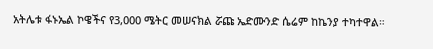አትሌቱ ፋኑኤል ኮዌችና የ3,000 ሜትር መሠናክል ሯጩ ኤድሙንድ ሴሬም ከኬንያ ተካተዋል።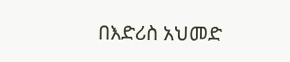በእድሪስ አህመድ